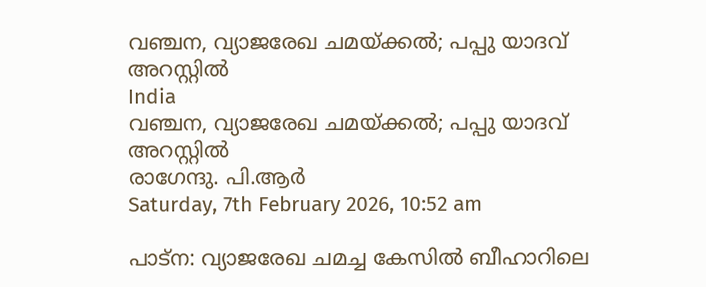വഞ്ചന, വ്യാജരേഖ ചമയ്ക്കല്‍; പപ്പു യാദവ് അറസ്റ്റില്‍
India
വഞ്ചന, വ്യാജരേഖ ചമയ്ക്കല്‍; പപ്പു യാദവ് അറസ്റ്റില്‍
രാഗേന്ദു. പി.ആര്‍
Saturday, 7th February 2026, 10:52 am

പാട്‌ന: വ്യാജരേഖ ചമച്ച കേസില്‍ ബീഹാറിലെ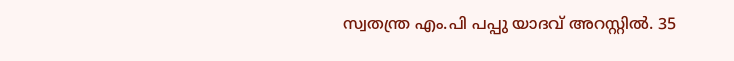സ്വതന്ത്ര എം.പി പപ്പു യാദവ് അറസ്റ്റില്‍. 35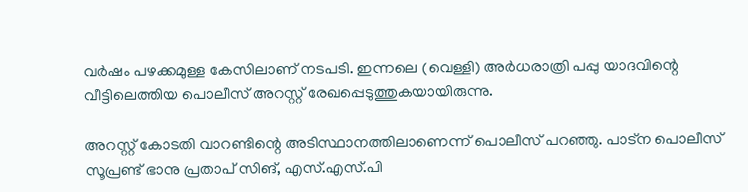വര്‍ഷം പഴക്കമുള്ള കേസിലാണ് നടപടി. ഇന്നലെ (വെള്ളി) അര്‍ധരാത്രി പപ്പു യാദവിന്റെ വീട്ടിലെത്തിയ പൊലീസ് അറസ്റ്റ് രേഖപ്പെടുത്തുകയായിരുന്നു.

അറസ്റ്റ് കോടതി വാറണ്ടിന്റെ അടിസ്ഥാനത്തിലാണെന്ന് പൊലീസ് പറഞ്ഞു. പാട്‌ന പൊലീസ് സൂപ്രണ്ട് ഭാനു പ്രതാപ് സിങ്, എസ്.എസ്.പി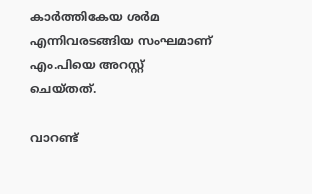കാര്‍ത്തികേയ ശര്‍മ എന്നിവരടങ്ങിയ സംഘമാണ് എം.പിയെ അറസ്റ്റ് ചെയ്തത്.

വാറണ്ട്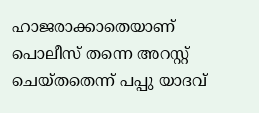ഹാജരാക്കാതെയാണ് പൊലീസ് തന്നെ അറസ്റ്റ് ചെയ്തതെന്ന് പപ്പു യാദവ്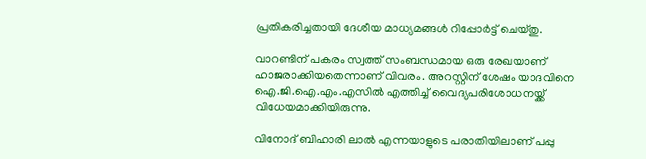പ്രതികരിച്ചതായി ദേശീയ മാധ്യമങ്ങള്‍ റിപ്പോര്‍ട്ട് ചെയ്തു.

വാറണ്ടിന് പകരം സ്വത്ത് സംബന്ധമായ ഒരു രേഖയാണ് ഹാജരാക്കിയതെന്നാണ് വിവരം. അറസ്റ്റിന് ശേഷം യാദവിനെ ഐ.ജി.ഐ.എം.എസില്‍ എത്തിച്ച് വൈദ്യപരിശോധനയ്ക്ക് വിധേയമാക്കിയിരുന്നു.

വിനോദ് ബിഹാരി ലാല്‍ എന്നയാളുടെ പരാതിയിലാണ് പപ്പു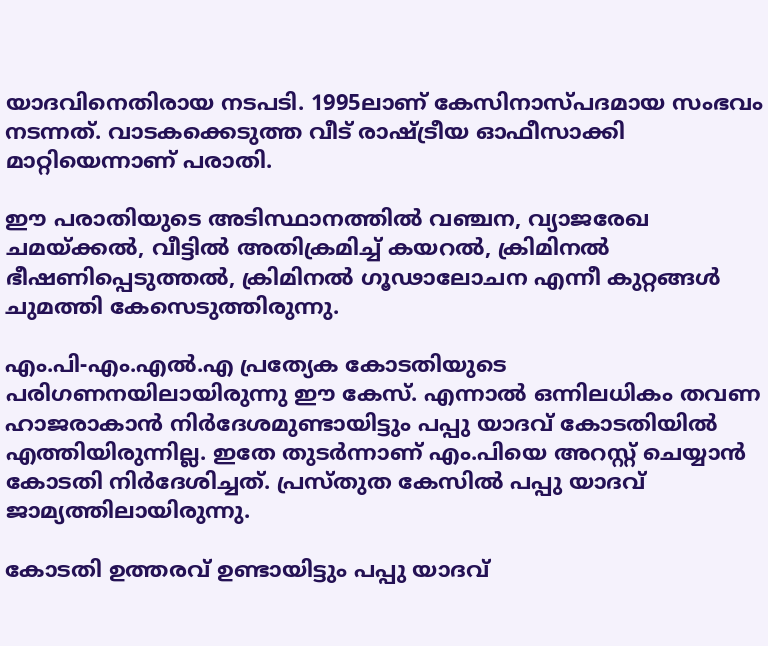യാദവിനെതിരായ നടപടി. 1995ലാണ് കേസിനാസ്പദമായ സംഭവം നടന്നത്. വാടകക്കെടുത്ത വീട് രാഷ്ട്രീയ ഓഫീസാക്കി മാറ്റിയെന്നാണ് പരാതി.

ഈ പരാതിയുടെ അടിസ്ഥാനത്തില്‍ വഞ്ചന, വ്യാജരേഖ ചമയ്ക്കല്‍, വീട്ടില്‍ അതിക്രമിച്ച് കയറല്‍, ക്രിമിനല്‍ ഭീഷണിപ്പെടുത്തല്‍, ക്രിമിനല്‍ ഗൂഢാലോചന എന്നീ കുറ്റങ്ങള്‍ ചുമത്തി കേസെടുത്തിരുന്നു.

എം.പി-എം.എല്‍.എ പ്രത്യേക കോടതിയുടെ പരിഗണനയിലായിരുന്നു ഈ കേസ്. എന്നാല്‍ ഒന്നിലധികം തവണ ഹാജരാകാന്‍ നിര്‍ദേശമുണ്ടായിട്ടും പപ്പു യാദവ് കോടതിയില്‍ എത്തിയിരുന്നില്ല. ഇതേ തുടര്‍ന്നാണ് എം.പിയെ അറസ്റ്റ് ചെയ്യാന്‍ കോടതി നിര്‍ദേശിച്ചത്. പ്രസ്തുത കേസില്‍ പപ്പു യാദവ് ജാമ്യത്തിലായിരുന്നു.

കോടതി ഉത്തരവ് ഉണ്ടായിട്ടും പപ്പു യാദവ്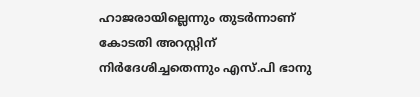ഹാജരായില്ലെന്നും തുടര്‍ന്നാണ് കോടതി അറസ്റ്റിന് നിര്‍ദേശിച്ചതെന്നും എസ്.പി ഭാനു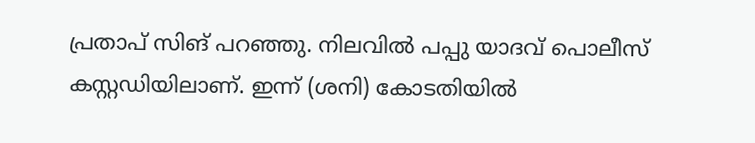പ്രതാപ് സിങ് പറഞ്ഞു. നിലവില്‍ പപ്പു യാദവ് പൊലീസ് കസ്റ്റഡിയിലാണ്. ഇന്ന് (ശനി) കോടതിയില്‍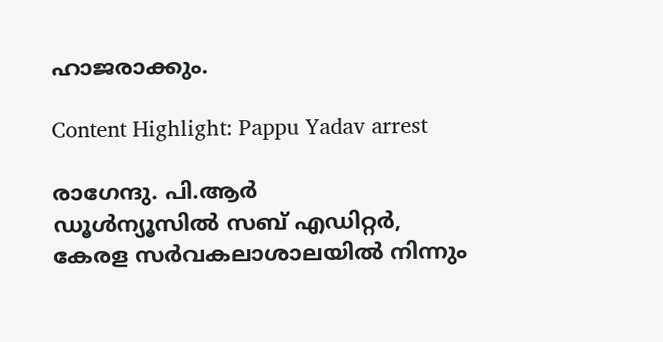ഹാജരാക്കും.

Content Highlight: Pappu Yadav arrest

രാഗേന്ദു. പി.ആര്‍
ഡൂള്‍ന്യൂസില്‍ സബ് എഡിറ്റര്‍, കേരള സര്‍വകലാശാലയില്‍ നിന്നും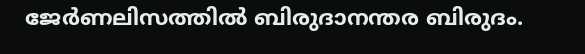ജേര്‍ണലിസത്തില്‍ ബിരുദാനന്തര ബിരുദം.